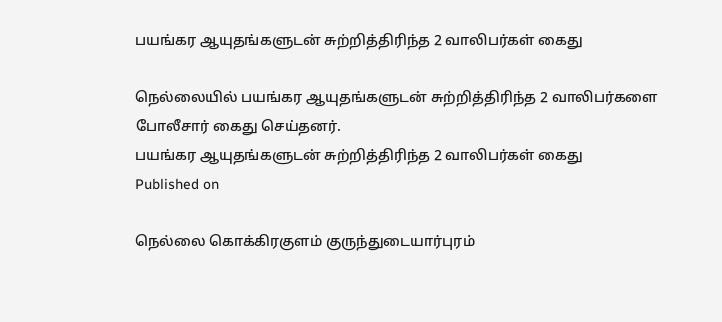பயங்கர ஆயுதங்களுடன் சுற்றித்திரிந்த 2 வாலிபர்கள் கைது

நெல்லையில் பயங்கர ஆயுதங்களுடன் சுற்றித்திரிந்த 2 வாலிபர்களை போலீசார் கைது செய்தனர்.
பயங்கர ஆயுதங்களுடன் சுற்றித்திரிந்த 2 வாலிபர்கள் கைது
Published on

நெல்லை கொக்கிரகுளம் குருந்துடையார்புரம்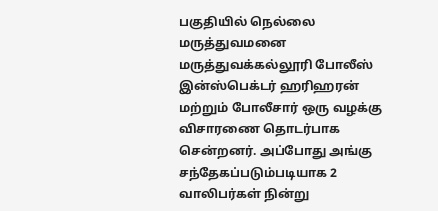பகுதியில் நெல்லை மருத்துவமனை மருத்துவக்கல்லூரி போலீஸ் இன்ஸ்பெக்டர் ஹரிஹரன் மற்றும் போலீசார் ஒரு வழக்கு விசாரணை தொடர்பாக சென்றனர். அப்போது அங்கு சந்தேகப்படும்படியாக 2 வாலிபர்கள் நின்று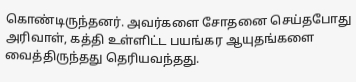கொண்டிருந்தனர். அவர்களை சோதனை செய்தபோது அரிவாள், கத்தி உள்ளிட்ட பயங்கர ஆயுதங்களை வைத்திருந்தது தெரியவந்தது.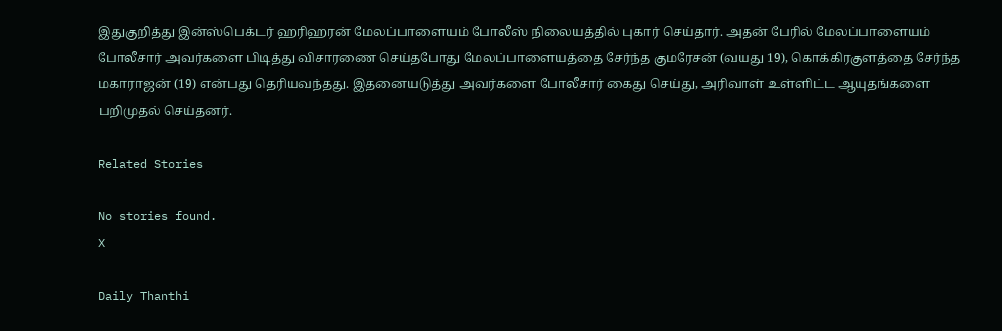இதுகுறித்து இன்ஸ்பெக்டர் ஹரிஹரன் மேலப்பாளையம் போலீஸ் நிலையத்தில் புகார் செய்தார். அதன் பேரில் மேலப்பாளையம் போலீசார் அவர்களை பிடித்து விசாரணை செய்தபோது மேலப்பாளையத்தை சேர்ந்த குமரேசன் (வயது 19), கொக்கிரகுளத்தை சேர்ந்த மகாராஜன் (19) என்பது தெரியவந்தது. இதனையடுத்து அவர்களை போலீசார் கைது செய்து, அரிவாள் உள்ளிட்ட ஆயுதங்களை பறிமுதல் செய்தனர்.

Related Stories

No stories found.
X

Daily Thanthi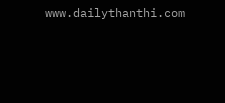www.dailythanthi.com